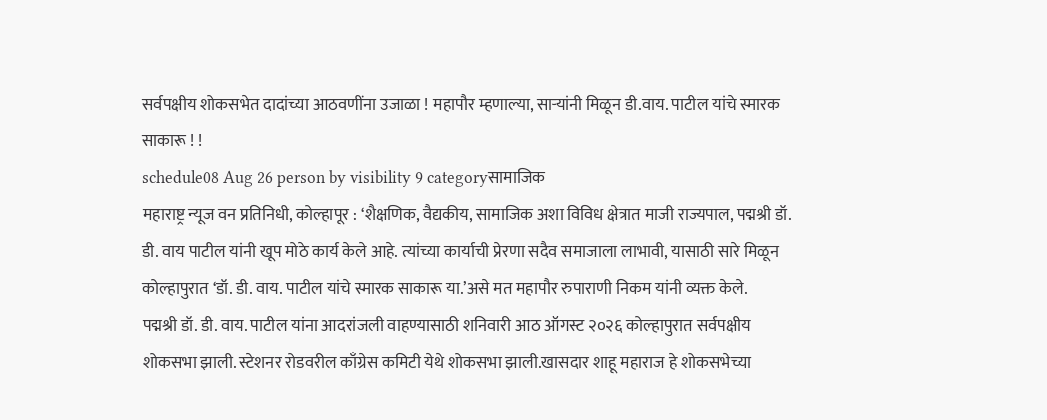सर्वपक्षीय शोकसभेत दादांच्या आठवणींना उजाळा ! महापौर म्हणाल्या, साऱ्यांनी मिळून डी.वाय. पाटील यांचे स्मारक साकारू ! !
schedule08 Aug 26 person by visibility 9 categoryसामाजिक
महाराष्ट्र न्यूज वन प्रतिनिधी, कोल्हापूर : ‘शैक्षणिक, वैद्यकीय, सामाजिक अशा विविध क्षेत्रात माजी राज्यपाल, पद्मश्री डॉ. डी. वाय पाटील यांनी खूप मोठे कार्य केले आहे. त्यांच्या कार्याची प्रेरणा सदैव समाजाला लाभावी, यासाठी सारे मिळून कोल्हापुरात ‘डॉ. डी. वाय. पाटील यांचे स्मारक साकारू या.’असे मत महापौर रुपाराणी निकम यांनी व्यक्त केले.
पद्मश्री डॉ. डी. वाय. पाटील यांना आदरांजली वाहण्यासाठी शनिवारी आठ ऑगस्ट २०२६ कोल्हापुरात सर्वपक्षीय शोकसभा झाली. स्टेशनर रोडवरील काँग्रेस कमिटी येथे शोकसभा झाली.खासदार शाहू महाराज हे शोकसभेच्या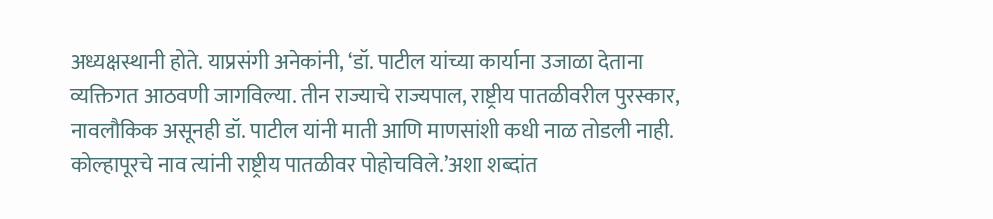अध्यक्षस्थानी होते. याप्रसंगी अनेकांनी, ‘डॉ. पाटील यांच्या कार्याना उजाळा देताना व्यक्तिगत आठवणी जागविल्या. तीन राज्याचे राज्यपाल, राष्ट्रीय पातळीवरील पुरस्कार, नावलौकिक असूनही डॉ. पाटील यांनी माती आणि माणसांशी कधी नाळ तोडली नाही. कोल्हापूरचे नाव त्यांनी राष्ट्रीय पातळीवर पोहोचविले.’अशा शब्दांत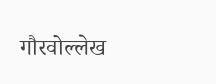गौरवोल्लेख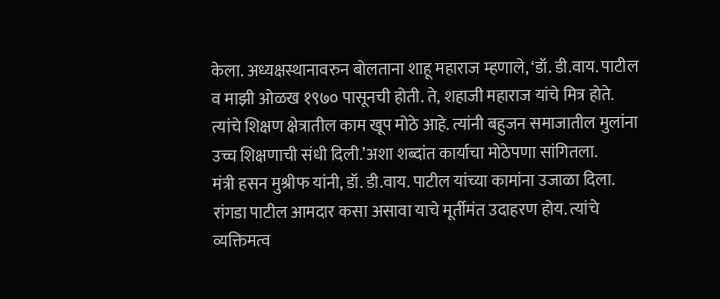केला. अध्यक्षस्थानावरुन बोलताना शाहू महाराज म्हणाले, ‘डॉ. डी.वाय. पाटील व माझी ओळख १९७० पासूनची होती. ते, शहाजी महाराज यांचे मित्र होते. त्यांचे शिक्षण क्षेत्रातील काम खूप मोठे आहे. त्यांनी बहुजन समाजातील मुलांना उच्च शिक्षणाची संधी दिली.’अशा शब्दांत कार्याचा मोठेपणा सांगितला.
मंत्री हसन मुश्रीफ यांनी, डॉ. डी.वाय. पाटील यांच्या कामांना उजाळा दिला. रांगडा पाटील आमदार कसा असावा याचे मूर्तीमंत उदाहरण होय. त्यांचे व्यक्तिमत्व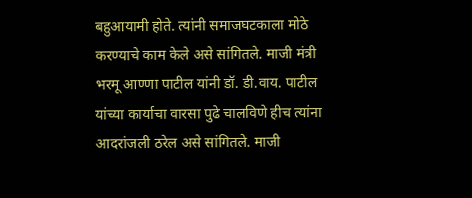बहुआयामी होते. त्यांनी समाजघटकाला मोठे करण्याचे काम केले असे सांगितले. माजी मंत्री भरमू आण्णा पाटील यांनी डॉ. डी.वाय. पाटील यांच्या कार्याचा वारसा पुढे चालविणे हीच त्यांना आदरांजली ठरेल असे सांगितले. माजी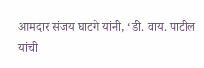आमदार संजय घाटगे यांनी, ‘डी. वाय. पाटील यांची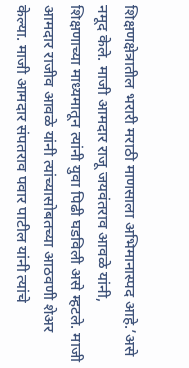शिक्षणक्षेत्रातील भरारी मराठी माणसाला अभिमानास्पद आहे.’असे नमूद केले. माजी आमदार राजू जयवंतराव आवळे यांनी, शिक्षणाच्या माध्यमातून त्यांनी युवा पिढी घडविली असे म्हटले. माजी आमदार राजीव आवळे यांनी त्यांच्यासोबतच्या आठवणी शेअर केल्या. माजी आमदार संपतराव पवार पाटील यांनी त्यांचे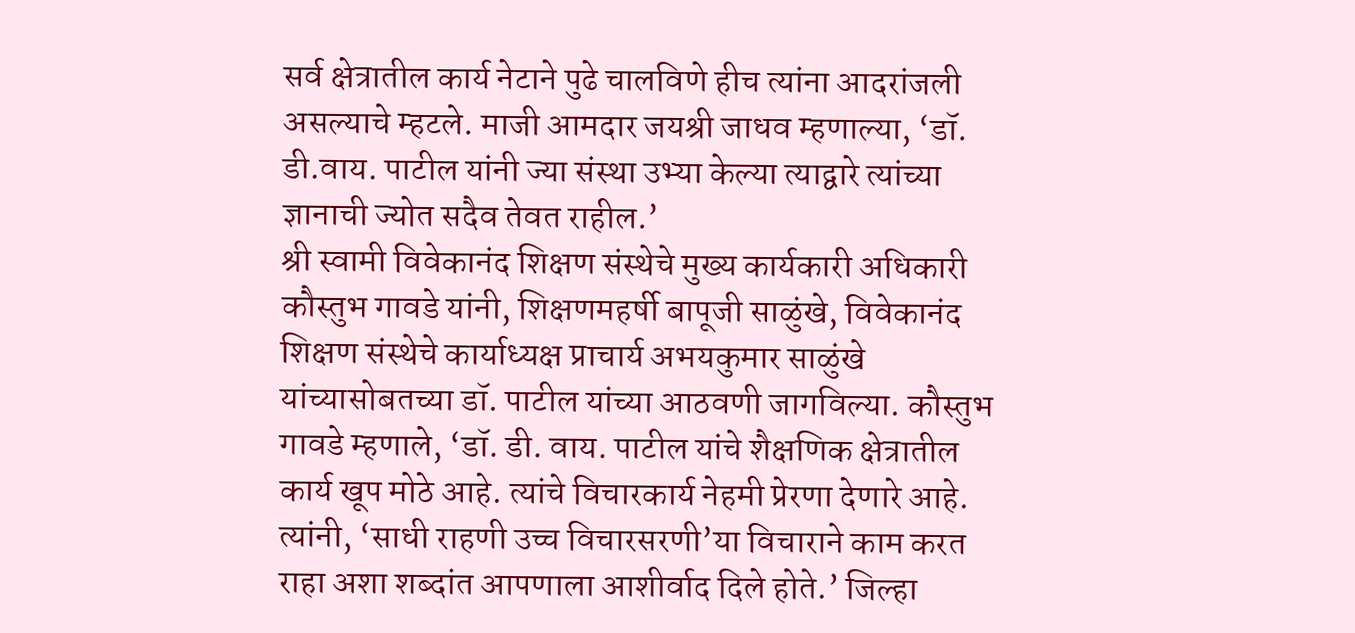सर्व क्षेत्रातील कार्य नेटाने पुढे चालविणे हीच त्यांना आदरांजली असल्याचे म्हटले. माजी आमदार जयश्री जाधव म्हणाल्या, ‘डॉ. डी.वाय. पाटील यांनी ज्या संस्था उभ्या केल्या त्याद्वारे त्यांच्या ज्ञानाची ज्योत सदैव तेवत राहील.’
श्री स्वामी विवेकानंद शिक्षण संस्थेचे मुख्य कार्यकारी अधिकारी कौस्तुभ गावडे यांनी, शिक्षणमहर्षी बापूजी साळुंखे, विवेकानंद शिक्षण संस्थेचे कार्याध्यक्ष प्राचार्य अभयकुमार साळुंखे यांच्यासोबतच्या डॉ. पाटील यांच्या आठवणी जागविल्या. कौस्तुभ गावडे म्हणाले, ‘डॉ. डी. वाय. पाटील यांचे शैक्षणिक क्षेत्रातील कार्य खूप मोठे आहे. त्यांचे विचारकार्य नेहमी प्रेरणा देणारे आहे. त्यांनी, ‘साधी राहणी उच्च विचारसरणी’या विचाराने काम करत राहा अशा शब्दांत आपणाला आशीर्वाद दिले होते.’ जिल्हा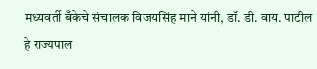मध्यवर्ती बँकेचे संचालक विजयसिंह माने यांनी, डॉ. डी. वाय. पाटील हे राज्यपाल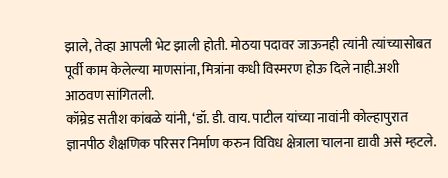झाले, तेव्हा आपली भेट झाली होती. मोठया पदावर जाऊनही त्यांनी त्यांच्यासोबत पूर्वी काम केलेल्या माणसांना, मित्रांना कधी विस्मरण होऊ दिले नाही.अशी आठवण सांगितली.
कॉम्रेड सतीश कांबळे यांनी, ‘डॉ. डी. वाय. पाटील यांच्या नावांनी कोल्हापुरात ज्ञानपीठ शैक्षणिक परिसर निर्माण करुन विविध क्षेत्राला चालना द्यावी असे म्हटले.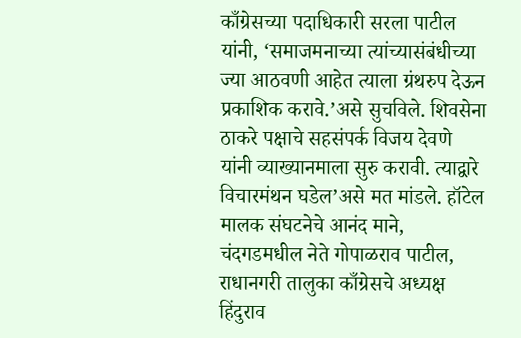काँग्रेसच्या पदाधिकारी सरला पाटील यांनी, ‘समाजमनाच्या त्यांच्यासंबंधीच्या ज्या आठवणी आहेत त्याला ग्रंथरुप देऊन प्रकाशिक करावे.’असे सुचविले. शिवसेना ठाकरे पक्षाचे सहसंपर्क विजय देवणे यांनी व्याख्यानमाला सुरु करावी. त्याद्वारे विचारमंथन घडेल’असे मत मांडले. हॉटेल मालक संघटनेचे आनंद माने, चंदगडमधील नेते गोपाळराव पाटील, राधानगरी तालुका काँग्रेसचे अध्यक्ष हिंदुराव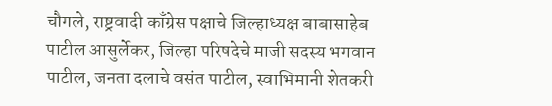चौगले, राष्ट्रवादी काँग्रेस पक्षाचे जिल्हाध्यक्ष बाबासाहेब पाटील आसुर्लेकर, जिल्हा परिषदेचे माजी सदस्य भगवान पाटील, जनता दलाचे वसंत पाटील, स्वाभिमानी शेतकरी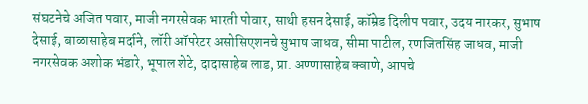संघटनेचे अजित पवार, माजी नगरसेवक भारती पोवार, साथी हसन देसाई, कॉम्रेड दिलीप पवार, उदय नारकर, सुभाष देसाई, बाळासाहेब मर्दाने, लॉरी ऑपरेटर असोसिएशनचे सुभाष जाधव, सीमा पाटील, रणजितसिंह जाधव, माजी नगरसेवक अशोक भंडारे, भूपाल शेटे, दादासाहेब लाड, प्रा. अण्णासाहेब क्वाणे, आपचे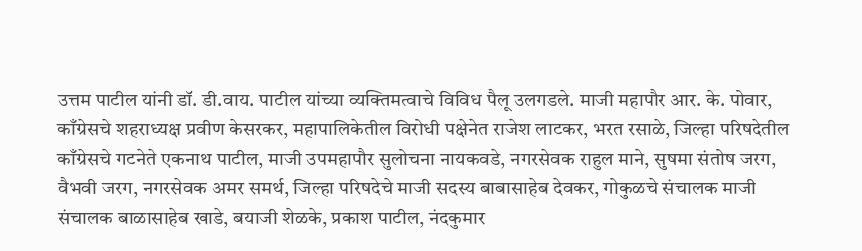उत्तम पाटील यांनी डॉ. डी.वाय. पाटील यांच्या व्यक्तिमत्वाचे विविध पैलू उलगडले. माजी महापौर आर. के. पोवार, काँग्रेसचे शहराध्यक्ष प्रवीण केसरकर, महापालिकेतील विरोधी पक्षेनेत राजेश लाटकर, भरत रसाळे, जिल्हा परिषदेतील काँग्रेसचे गटनेते एकनाथ पाटील, माजी उपमहापौर सुलोचना नायकवडे, नगरसेवक राहुल माने, सुषमा संतोष जरग, वैभवी जरग, नगरसेवक अमर समर्थ, जिल्हा परिषदेचे माजी सदस्य बाबासाहेब देवकर, गोकुळचे संचालक माजी संचालक बाळासाहेब खाडे, बयाजी शेळके, प्रकाश पाटील, नंदकुमार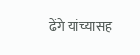ढेंगे यांच्यासह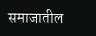समाजातील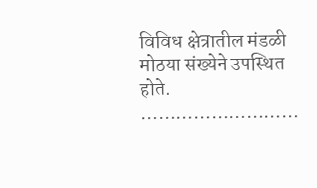विविध क्षेत्रातील मंडळी मोठया संख्येने उपस्थित होते.
………………………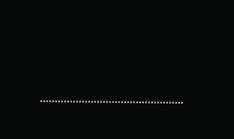…………………………………………